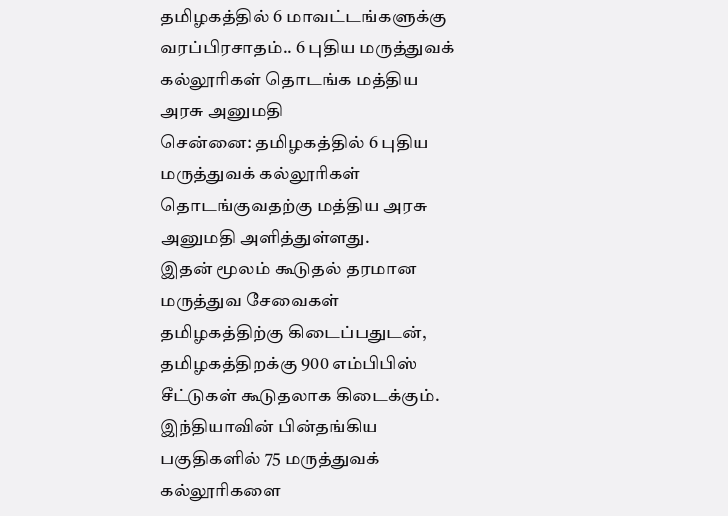தமிழகத்தில் 6 மாவட்டங்களுக்கு வரப்பிரசாதம்.. 6 புதிய மருத்துவக் கல்லூரிகள் தொடங்க மத்திய அரசு அனுமதி
சென்னை: தமிழகத்தில் 6 புதிய மருத்துவக் கல்லூரிகள் தொடங்குவதற்கு மத்திய அரசு அனுமதி அளித்துள்ளது.
இதன் மூலம் கூடுதல் தரமான மருத்துவ சேவைகள் தமிழகத்திற்கு கிடைப்பதுடன், தமிழகத்திறக்கு 900 எம்பிபிஸ் சீட்டுகள் கூடுதலாக கிடைக்கும்.
இந்தியாவின் பின்தங்கிய பகுதிகளில் 75 மருத்துவக் கல்லூரிகளை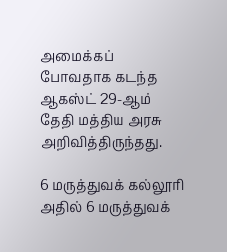அமைக்கப் போவதாக கடந்த ஆகஸ்ட் 29-ஆம் தேதி மத்திய அரசு அறிவித்திருந்தது.

6 மருத்துவக் கல்லூரி
அதில் 6 மருத்துவக்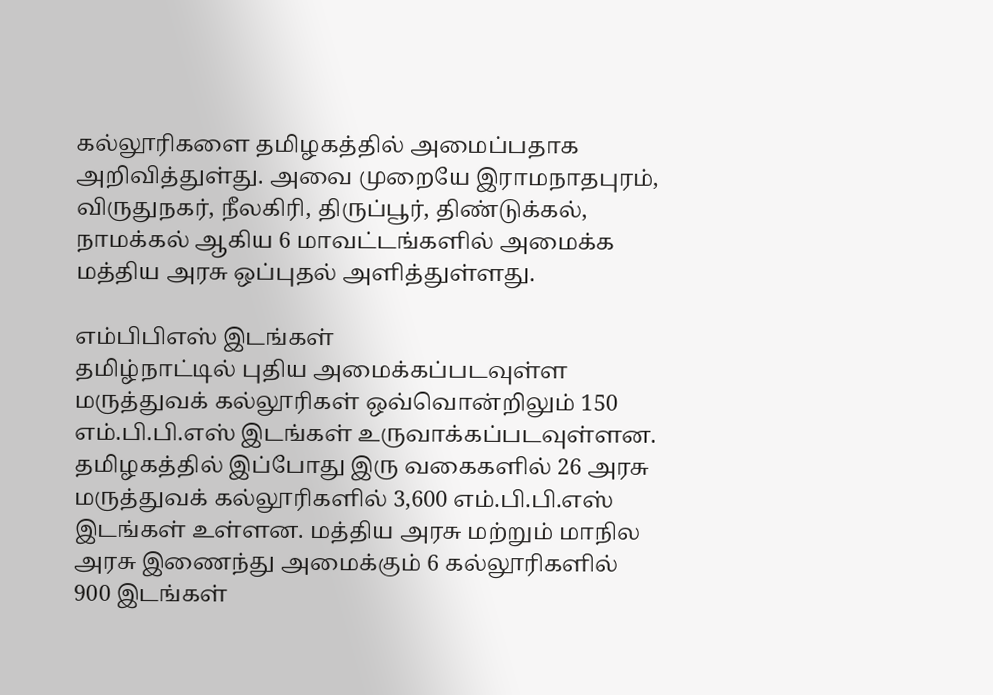கல்லூரிகளை தமிழகத்தில் அமைப்பதாக அறிவித்துள்து. அவை முறையே இராமநாதபுரம், விருதுநகர், நீலகிரி, திருப்பூர், திண்டுக்கல், நாமக்கல் ஆகிய 6 மாவட்டங்களில் அமைக்க மத்திய அரசு ஒப்புதல் அளித்துள்ளது.

எம்பிபிஎஸ் இடங்கள்
தமிழ்நாட்டில் புதிய அமைக்கப்படவுள்ள மருத்துவக் கல்லூரிகள் ஒவ்வொன்றிலும் 150 எம்.பி.பி.எஸ் இடங்கள் உருவாக்கப்படவுள்ளன. தமிழகத்தில் இப்போது இரு வகைகளில் 26 அரசு மருத்துவக் கல்லூரிகளில் 3,600 எம்.பி.பி.எஸ் இடங்கள் உள்ளன. மத்திய அரசு மற்றும் மாநில அரசு இணைந்து அமைக்கும் 6 கல்லூரிகளில் 900 இடங்கள்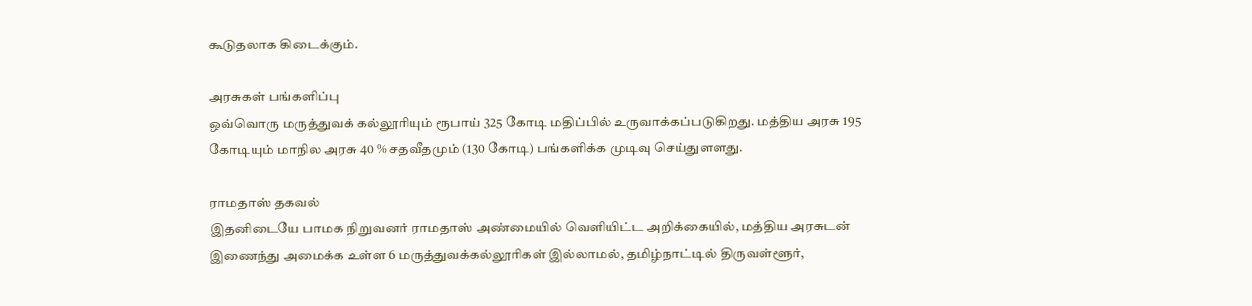கூடுதலாக கிடைக்கும்.

அரசுகள் பங்களிப்பு
ஒவ்வொரு மருத்துவக் கல்லூரியும் ரூபாய் 325 கோடி மதிப்பில் உருவாக்கப்படுகிறது. மத்திய அரசு 195 கோடியும் மாநில அரசு 40 % சதவீதமும் (130 கோடி) பங்களிக்க முடிவு செய்துளளது.

ராமதாஸ் தகவல்
இதனிடையே பாமக நிறுவனர் ராமதாஸ் அண்மையில் வெளியிட்ட அறிக்கையில், மத்திய அரசுடன் இணைந்து அமைக்க உள்ள 6 மருத்துவக்கல்லூரிகள் இல்லாமல், தமிழ்நாட்டில் திருவள்ளூர்,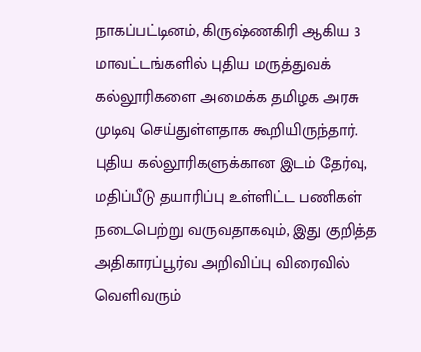நாகப்பட்டினம், கிருஷ்ணகிரி ஆகிய 3 மாவட்டங்களில் புதிய மருத்துவக் கல்லூரிகளை அமைக்க தமிழக அரசு முடிவு செய்துள்ளதாக கூறியிருந்தார். புதிய கல்லூரிகளுக்கான இடம் தேர்வு, மதிப்பீடு தயாரிப்பு உள்ளிட்ட பணிகள் நடைபெற்று வருவதாகவும், இது குறித்த அதிகாரப்பூர்வ அறிவிப்பு விரைவில் வெளிவரும்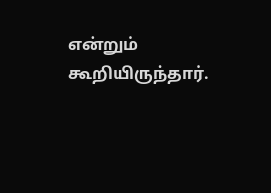என்றும் கூறியிருந்தார்.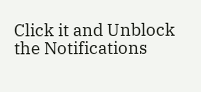Click it and Unblock the Notifications